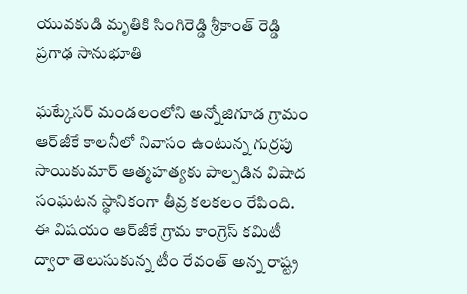యువకుడి మృతికి సింగిరెడ్డి శ్రీకాంత్ రెడ్డి ప్రగాఢ సానుభూతి

ఘట్కేసర్ మండలంలోని అన్నోజిగూడ గ్రామం ఆర్‌జీకే కాలనీలో నివాసం ఉంటున్న గుర్రపు సాయికుమార్ ఆత్మహత్యకు పాల్పడిన విషాద సంఘటన స్థానికంగా తీవ్ర కలకలం రేపింది. ఈ విషయం ఆర్‌జీకే గ్రామ కాంగ్రెస్ కమిటీ ద్వారా తెలుసుకున్న టీం రేవంత్ అన్న రాష్ట్ర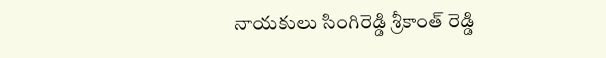నాయకులు సింగిరెడ్డి శ్రీకాంత్ రెడ్డి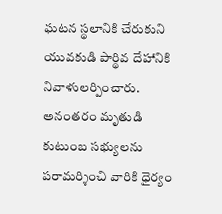ఘటన స్థలానికి చేరుకుని యువకుడి పార్థివ దేహానికి నివాళులర్పించారు. అనంతరం మృతుడి కుటుంబ సభ్యులను పరామర్శించి వారికి ధైర్యం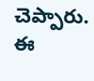చెప్పారు. ఈ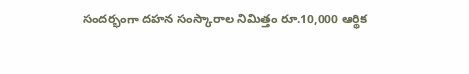సందర్భంగా దహన సంస్కారాల నిమిత్తం రూ.10,000 ఆర్థిక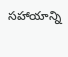సహాయాన్ని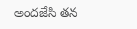అందజేసి తన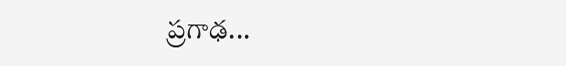ప్రగాఢ...